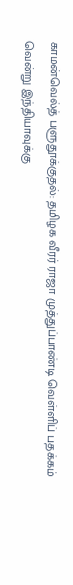காமன்வெல்த் பளுதூக்குதல்: தமிழக வீரர் ராஜா முத்துப்பாண்டி வெள்ளிப் பதக்கம் வென்று இந்தியாவுக்கு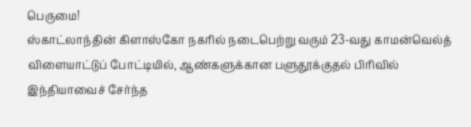பெருமை!
ஸ்காட்லாந்தின் கிளாஸ்கோ நகரில் நடைபெற்று வரும் 23-வது காமன்வெல்த் விளையாட்டுப் போட்டியில், ஆண்களுக்கான பளுதூக்குதல் பிரிவில் இந்தியாவைச் சேர்ந்த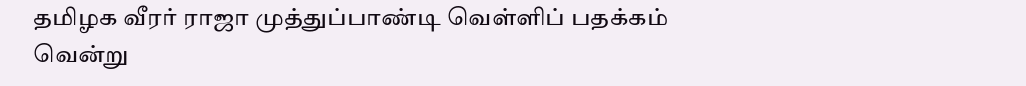தமிழக வீரர் ராஜா முத்துப்பாண்டி வெள்ளிப் பதக்கம் வென்று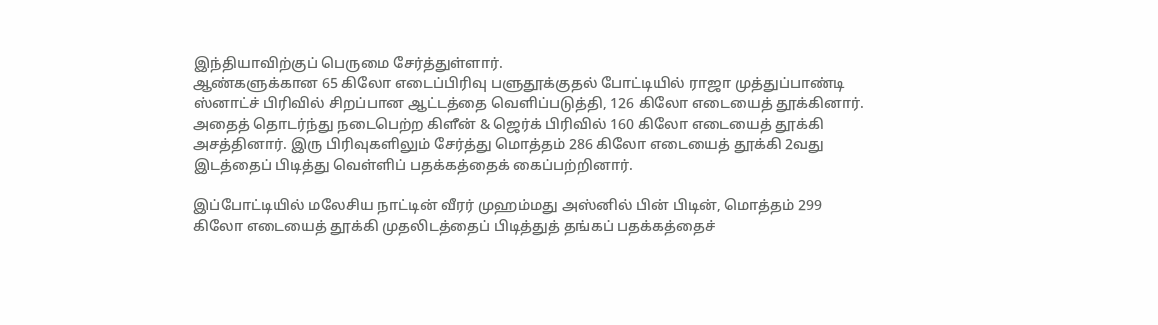இந்தியாவிற்குப் பெருமை சேர்த்துள்ளார்.
ஆண்களுக்கான 65 கிலோ எடைப்பிரிவு பளுதூக்குதல் போட்டியில் ராஜா முத்துப்பாண்டி ஸ்னாட்ச் பிரிவில் சிறப்பான ஆட்டத்தை வெளிப்படுத்தி, 126 கிலோ எடையைத் தூக்கினார். அதைத் தொடர்ந்து நடைபெற்ற கிளீன் & ஜெர்க் பிரிவில் 160 கிலோ எடையைத் தூக்கி அசத்தினார். இரு பிரிவுகளிலும் சேர்த்து மொத்தம் 286 கிலோ எடையைத் தூக்கி 2வது இடத்தைப் பிடித்து வெள்ளிப் பதக்கத்தைக் கைப்பற்றினார்.

இப்போட்டியில் மலேசிய நாட்டின் வீரர் முஹம்மது அஸ்னில் பின் பிடின், மொத்தம் 299 கிலோ எடையைத் தூக்கி முதலிடத்தைப் பிடித்துத் தங்கப் பதக்கத்தைச்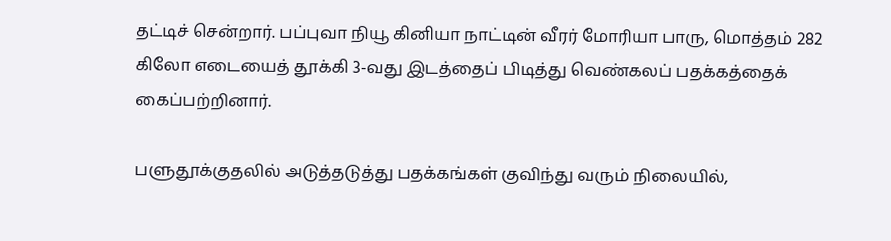தட்டிச் சென்றார். பப்புவா நியூ கினியா நாட்டின் வீரர் மோரியா பாரு, மொத்தம் 282 கிலோ எடையைத் தூக்கி 3-வது இடத்தைப் பிடித்து வெண்கலப் பதக்கத்தைக் கைப்பற்றினார்.

பளுதூக்குதலில் அடுத்தடுத்து பதக்கங்கள் குவிந்து வரும் நிலையில்,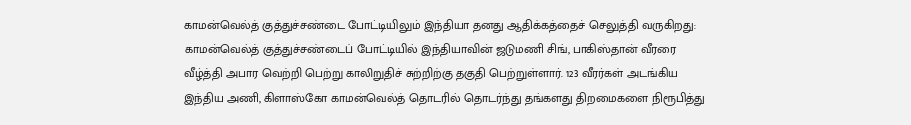காமன்வெல்த் குத்துச்சண்டை போட்டியிலும் இந்தியா தனது ஆதிக்கத்தைச் செலுத்தி வருகிறது: காமன்வெல்த் குத்துச்சண்டைப் போட்டியில் இந்தியாவின் ஜடுமணி சிங், பாகிஸ்தான் வீரரை வீழ்த்தி அபார வெற்றி பெற்று காலிறுதிச் சுற்றிற்கு தகுதி பெற்றுள்ளார். 123 வீரர்கள் அடங்கிய இந்திய அணி, கிளாஸ்கோ காமன்வெல்த் தொடரில் தொடர்ந்து தங்களது திறமைகளை நிரூபித்து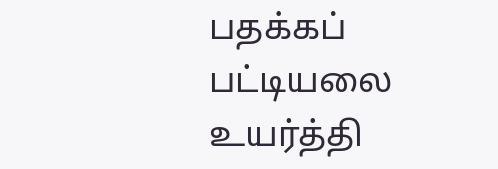பதக்கப் பட்டியலை உயர்த்தி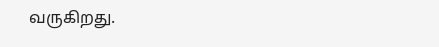வருகிறது.